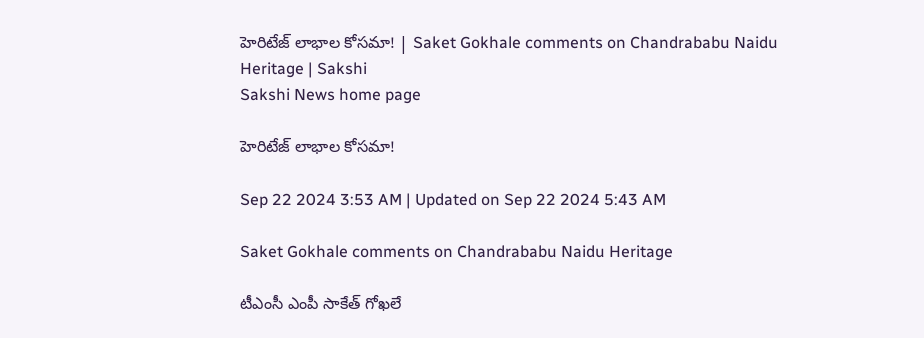హెరిటేజ్‌ లాభాల కోసమా! | Saket Gokhale comments on Chandrababu Naidu Heritage | Sakshi
Sakshi News home page

హెరిటేజ్‌ లాభాల కోసమా!

Sep 22 2024 3:53 AM | Updated on Sep 22 2024 5:43 AM

Saket Gokhale comments on Chandrababu Naidu Heritage

టీఎంసీ ఎంపీ సాకేత్‌ గోఖలే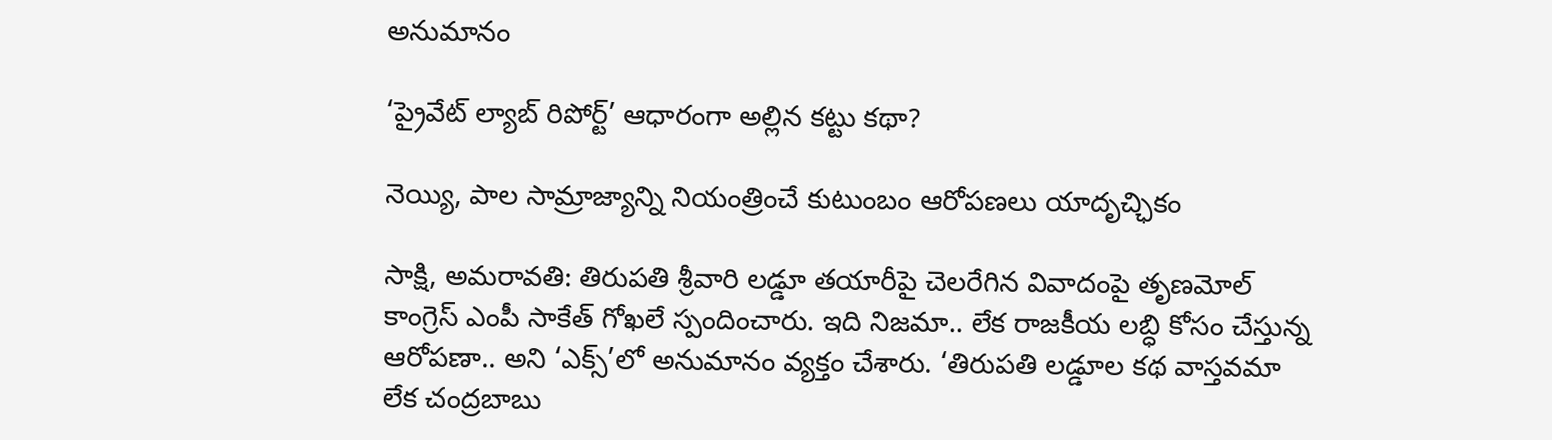అనుమానం

‘ప్రైవేట్‌ ల్యాబ్‌ రిపోర్ట్‌’ ఆధారంగా అల్లిన కట్టు కథా?

నెయ్యి, పాల సామ్రాజ్యాన్ని నియంత్రించే కుటుంబం ఆరోపణలు యాదృచ్ఛికం

సాక్షి, అమరావతి: తిరుపతి శ్రీవారి లడ్డూ తయారీపై చెలరేగిన వివాదంపై తృణమోల్‌ కాంగ్రెస్‌ ఎంపీ సాకేత్‌ గోఖలే స్పందించారు. ఇది నిజమా.. లేక రాజకీయ లబ్ధి కోసం చేస్తున్న ఆరోపణా.. అని ‘ఎక్స్‌’లో అనుమానం వ్యక్తం చేశారు. ‘తిరుపతి లడ్డూల కథ వాస్తవమా లేక చంద్రబాబు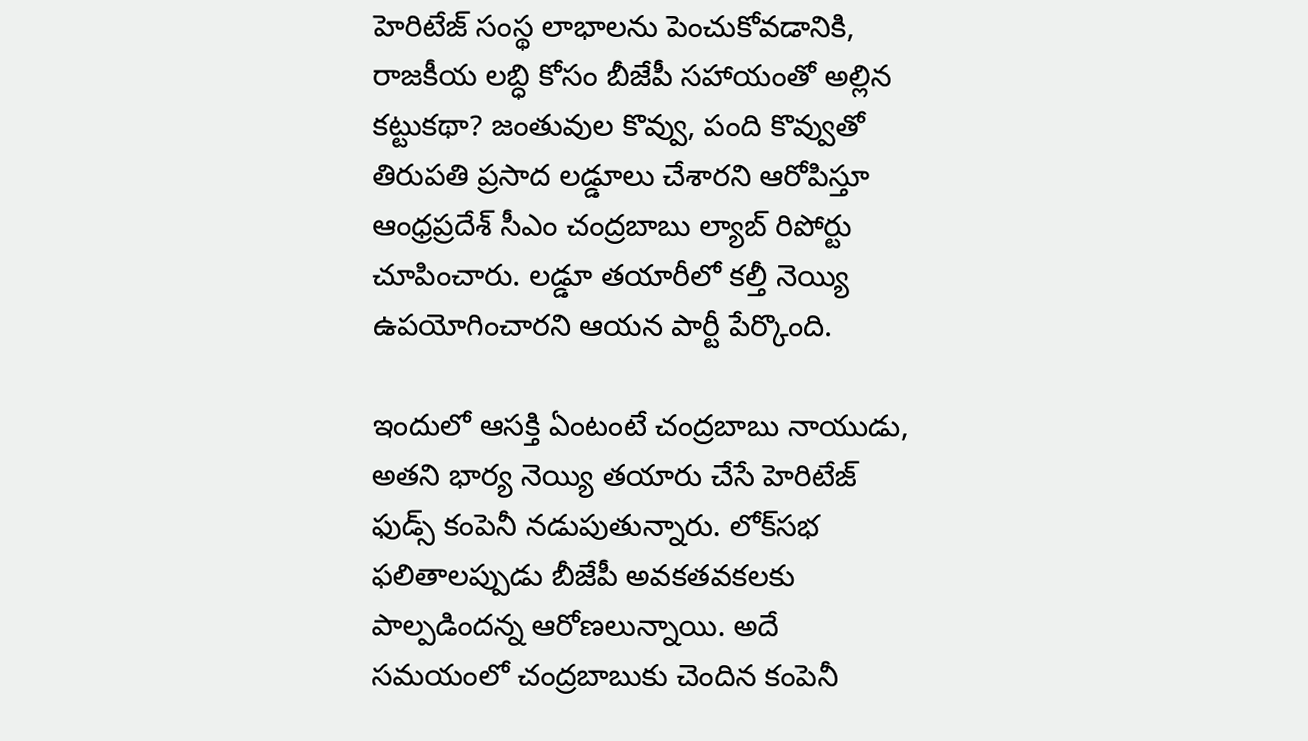హెరిటేజ్‌ సంస్థ లాభాలను పెంచుకోవడానికి, రాజకీయ లబ్ధి కోసం బీజేపీ సహాయంతో అల్లిన కట్టుకథా? జంతువుల కొవ్వు, పంది కొవ్వుతో తిరుపతి ప్రసాద లడ్డూలు చేశారని ఆరోపిస్తూ ఆంధ్రప్రదేశ్‌ సీఎం చంద్రబాబు ల్యాబ్‌ రిపోర్టు చూపించారు. లడ్డూ తయారీలో కల్తీ నెయ్యి ఉపయోగించారని ఆయన పార్టీ పేర్కొంది.

ఇందులో ఆసక్తి ఏంటంటే చంద్రబాబు నాయుడు, అతని భార్య నెయ్యి తయారు చేసే హెరిటేజ్‌ ఫుడ్స్‌ కంపెనీ నడుపుతున్నారు. లోక్‌సభ ఫలితాలప్పుడు బీజేపీ అవకతవకలకు పాల్పడిందన్న ఆరోణలున్నాయి. అదే సమయంలో చంద్రబాబుకు చెందిన కంపెనీ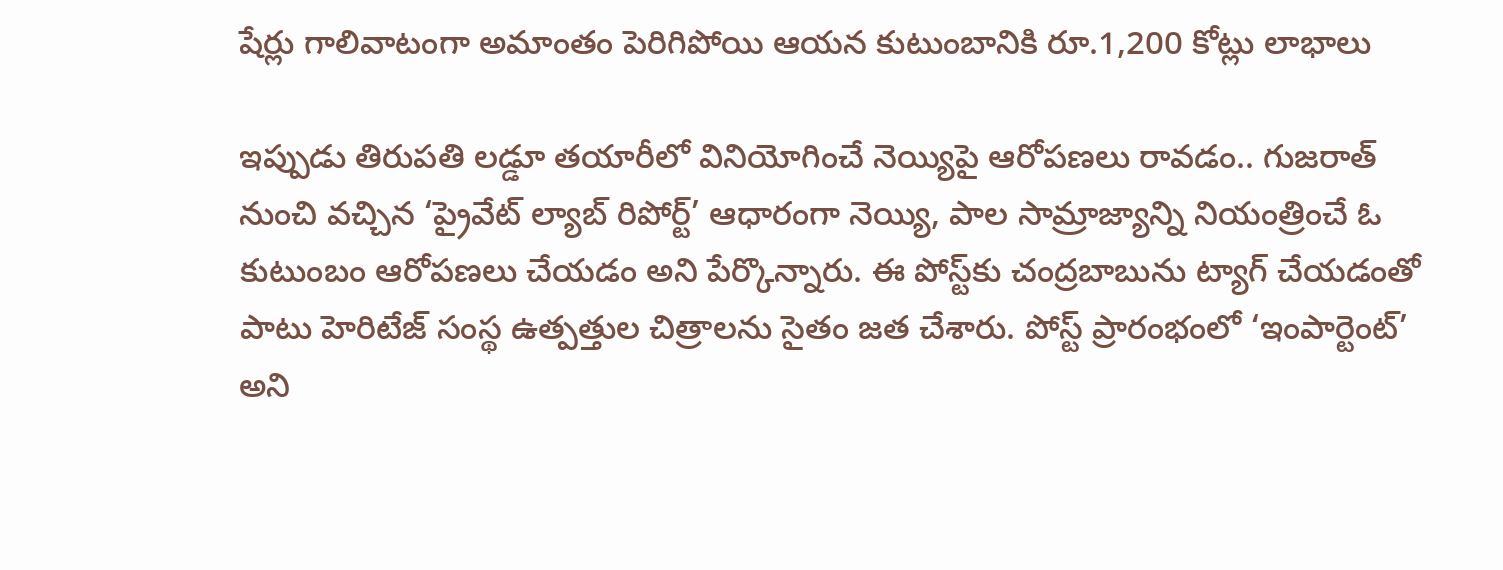షేర్లు గాలివాటంగా అమాంతం పెరిగిపోయి ఆయన కుటుంబానికి రూ.1,200 కోట్లు లాభాలు

ఇప్పుడు తిరుపతి లడ్డూ తయారీలో వినియోగించే నెయ్యిపై ఆరోపణలు రావడం.. గుజరాత్‌ నుంచి వచ్చిన ‘ప్రైవేట్‌ ల్యాబ్‌ రిపోర్ట్‌’ ఆధారంగా నెయ్యి, పాల సామ్రాజ్యాన్ని నియంత్రించే ఓ కుటుంబం ఆరోపణలు చేయడం అని పేర్కొన్నారు. ఈ పోస్ట్‌కు చంద్రబాబును ట్యాగ్‌ చేయడంతో పాటు హెరిటేజ్‌ సంస్థ ఉత్పత్తుల చిత్రాలను సైతం జత చేశారు. పోస్ట్‌ ప్రారంభంలో ‘ఇంపార్టెంట్‌’ అని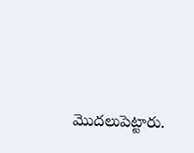మొదలుపెట్టారు.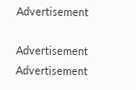Advertisement

Advertisement
Advertisement